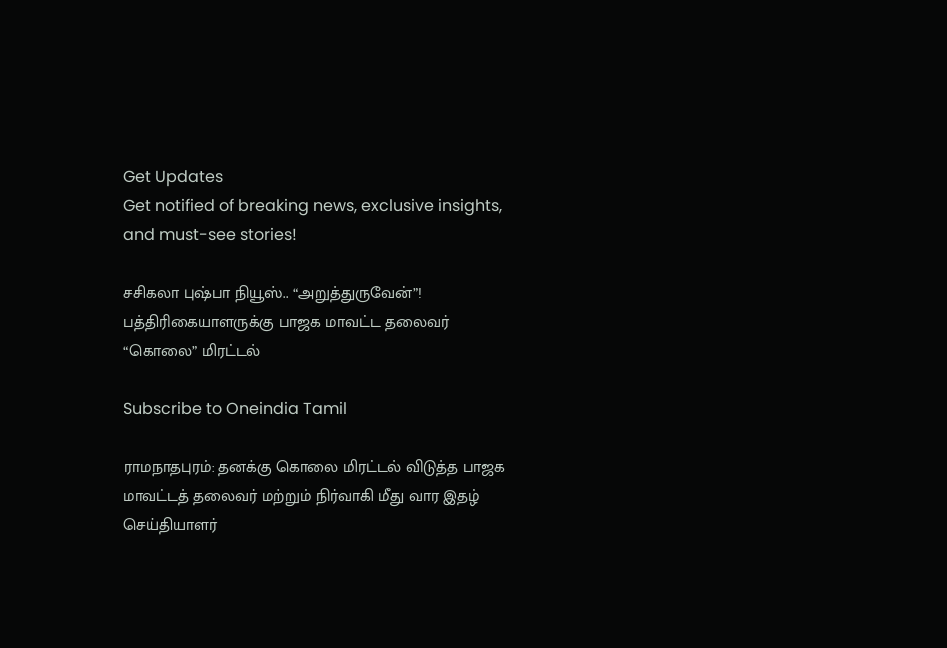Get Updates
Get notified of breaking news, exclusive insights, and must-see stories!

சசிகலா புஷ்பா நியூஸ்.. “அறுத்துருவேன்”! பத்திரிகையாளருக்கு பாஜக மாவட்ட தலைவர் “கொலை” மிரட்டல்

Subscribe to Oneindia Tamil

ராமநாதபுரம்: தனக்கு கொலை மிரட்டல் விடுத்த பாஜக மாவட்டத் தலைவர் மற்றும் நிர்வாகி மீது வார இதழ் செய்தியாளர்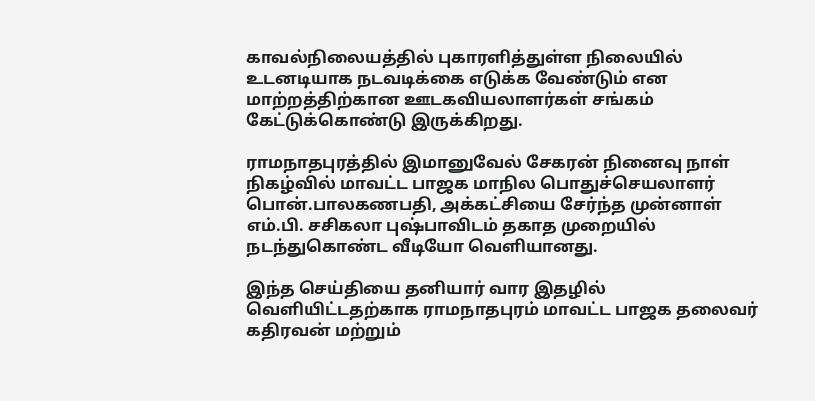காவல்நிலையத்தில் புகாரளித்துள்ள நிலையில் உடனடியாக நடவடிக்கை எடுக்க வேண்டும் என மாற்றத்திற்கான ஊடகவியலாளர்கள் சங்கம் கேட்டுக்கொண்டு இருக்கிறது.

ராமநாதபுரத்தில் இமானுவேல் சேகரன் நினைவு நாள் நிகழ்வில் மாவட்ட பாஜக மாநில பொதுச்செயலாளர் பொன்.பாலகணபதி, அக்கட்சியை சேர்ந்த முன்னாள் எம்.பி. சசிகலா புஷ்பாவிடம் தகாத முறையில் நடந்துகொண்ட வீடியோ வெளியானது.

இந்த செய்தியை தனியார் வார இதழில் வெளியிட்டதற்காக ராமநாதபுரம் மாவட்ட பாஜக தலைவர் கதிரவன் மற்றும்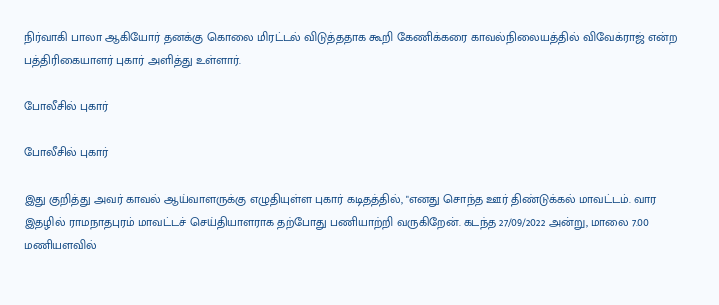நிர்வாகி பாலா ஆகியோர் தனக்கு கொலை மிரட்டல் விடுத்ததாக கூறி கேணிக்கரை காவல்நிலையத்தில் விவேக்ராஜ் என்ற பத்திரிகையாளர் புகார் அளித்து உள்ளார்.

போலீசில் புகார்

போலீசில் புகார்

இது குறித்து அவர் காவல் ஆய்வாளருக்கு எழுதியுள்ள புகார் கடிதத்தில், "எனது சொந்த ஊர் திண்டுக்கல் மாவட்டம். வார இதழில் ராமநாதபுரம் மாவட்டச் செய்தியாளராக தற்போது பணியாற்றி வருகிறேன். கடந்த 27/09/2022 அன்று, மாலை 7.00 மணியளவில்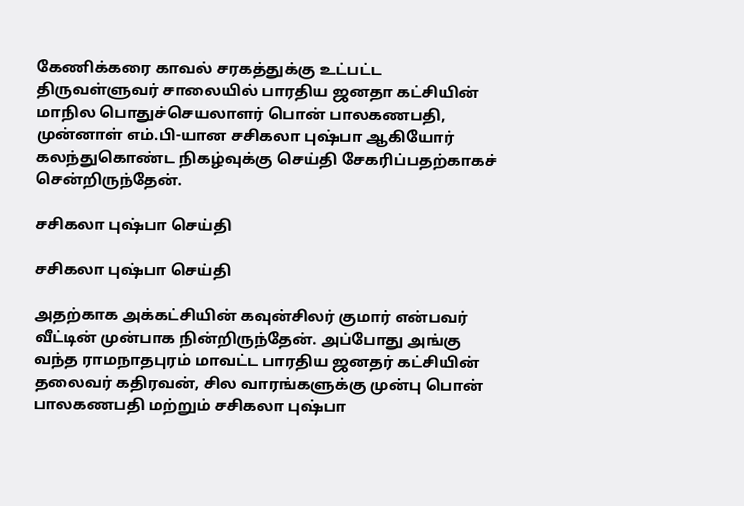கேணிக்கரை காவல் சரகத்துக்கு உட்பட்ட திருவள்ளுவர் சாலையில் பாரதிய ஜனதா கட்சியின் மாநில பொதுச்செயலாளர் பொன் பாலகணபதி, முன்னாள் எம்.பி-யான சசிகலா புஷ்பா ஆகியோர் கலந்துகொண்ட நிகழ்வுக்கு செய்தி சேகரிப்பதற்காகச் சென்றிருந்தேன்.

சசிகலா புஷ்பா செய்தி

சசிகலா புஷ்பா செய்தி

அதற்காக அக்கட்சியின் கவுன்சிலர் குமார் என்பவர் வீட்டின் முன்பாக நின்றிருந்தேன். அப்போது அங்கு வந்த ராமநாதபுரம் மாவட்ட பாரதிய ஜனதர் கட்சியின் தலைவர் கதிரவன், சில வாரங்களுக்கு முன்பு பொன் பாலகணபதி மற்றும் சசிகலா புஷ்பா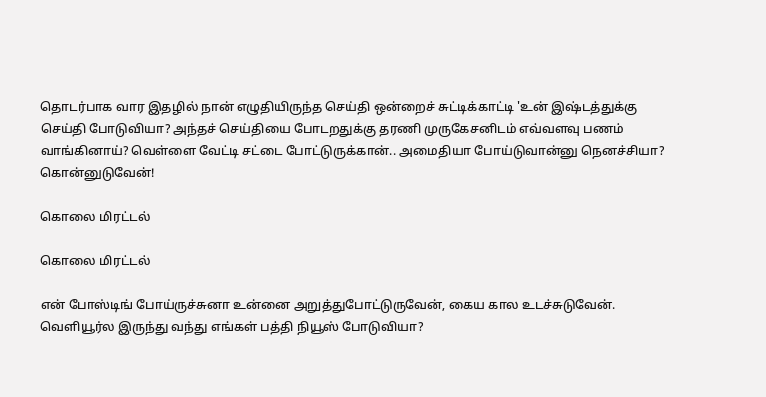தொடர்பாக வார இதழில் நான் எழுதியிருந்த செய்தி ஒன்றைச் சுட்டிக்காட்டி 'உன் இஷ்டத்துக்கு செய்தி போடுவியா? அந்தச் செய்தியை போடறதுக்கு தரணி முருகேசனிடம் எவ்வளவு பணம் வாங்கினாய்? வெள்ளை வேட்டி சட்டை போட்டுருக்கான்.. அமைதியா போய்டுவான்னு நெனச்சியா? கொன்னுடுவேன்!

கொலை மிரட்டல்

கொலை மிரட்டல்

என் போஸ்டிங் போய்ருச்சுனா உன்னை அறுத்துபோட்டுருவேன், கைய கால உடச்சுடுவேன். வெளியூர்ல இருந்து வந்து எங்கள் பத்தி நியூஸ் போடுவியா?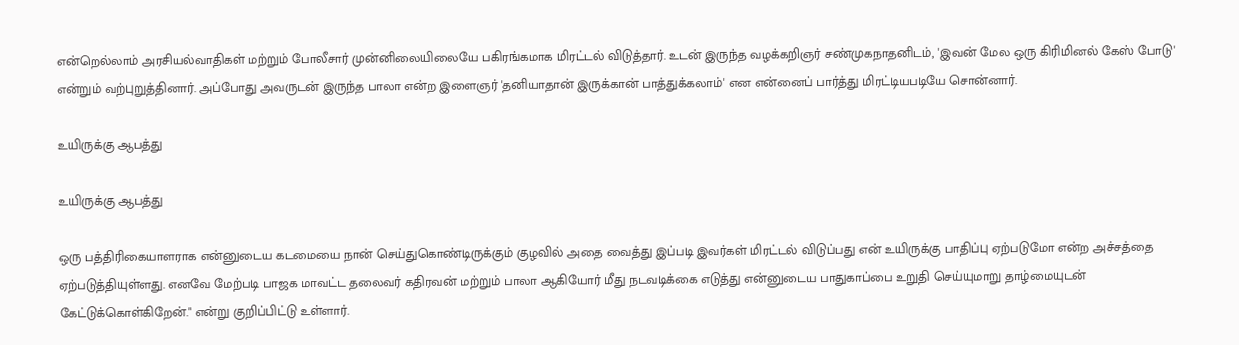என்றெல்லாம் அரசியல்வாதிகள் மற்றும் போலீசார் முன்னிலையிலையே பகிரங்கமாக மிரட்டல் விடுத்தார். உடன் இருந்த வழக்கறிஞர் சண்முகநாதனிடம், 'இவன் மேல ஒரு கிரிமினல் கேஸ் போடு' என்றும் வற்புறுத்தினார். அப்போது அவருடன் இருந்த பாலா என்ற இளைஞர் 'தனியாதான் இருக்கான் பாத்துக்கலாம்' என என்னைப் பார்த்து மிரட்டியபடியே சொன்னார்.

உயிருக்கு ஆபத்து

உயிருக்கு ஆபத்து

ஒரு பத்திரிகையாளராக என்னுடைய கடமையை நான் செய்துகொண்டிருக்கும் குழவில் அதை வைத்து இப்படி இவர்கள் மிரட்டல் விடுப்பது என் உயிருக்கு பாதிப்பு ஏற்படுமோ என்ற அச்சத்தை ஏற்படுத்தியுள்ளது. எனவே மேற்படி பாஜக மாவட்ட தலைவர் கதிரவன் மற்றும் பாலா ஆகியோர் மீது நடவடிக்கை எடுத்து என்னுடைய பாதுகாப்பை உறுதி செய்யுமாறு தாழ்மையுடன் கேட்டுக்கொள்கிறேன்." என்று குறிப்பிட்டு உள்ளார்.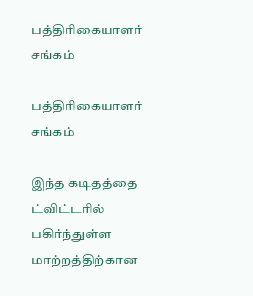பத்திரிகையாளர் சங்கம்

பத்திரிகையாளர் சங்கம்

இந்த கடிதத்தை ட்விட்டரில் பகிர்ந்துள்ள மாற்றத்திற்கான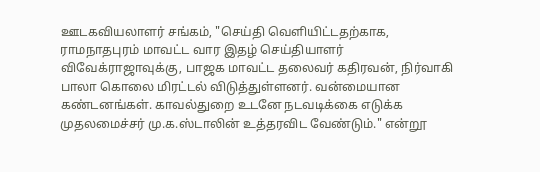ஊடகவியலாளர் சங்கம், "செய்தி வெளியிட்டதற்காக, ராமநாதபுரம் மாவட்ட வார இதழ் செய்தியாளர் விவேக்ராஜாவுக்கு, பாஜக மாவட்ட தலைவர் கதிரவன், நிர்வாகி பாலா கொலை மிரட்டல் விடுத்துள்ளனர். வன்மையான கண்டனங்கள். காவல்துறை உடனே நடவடிக்கை எடுக்க முதலமைச்சர் மு.க.ஸ்டாலின் உத்தரவிட வேண்டும்." என்றூ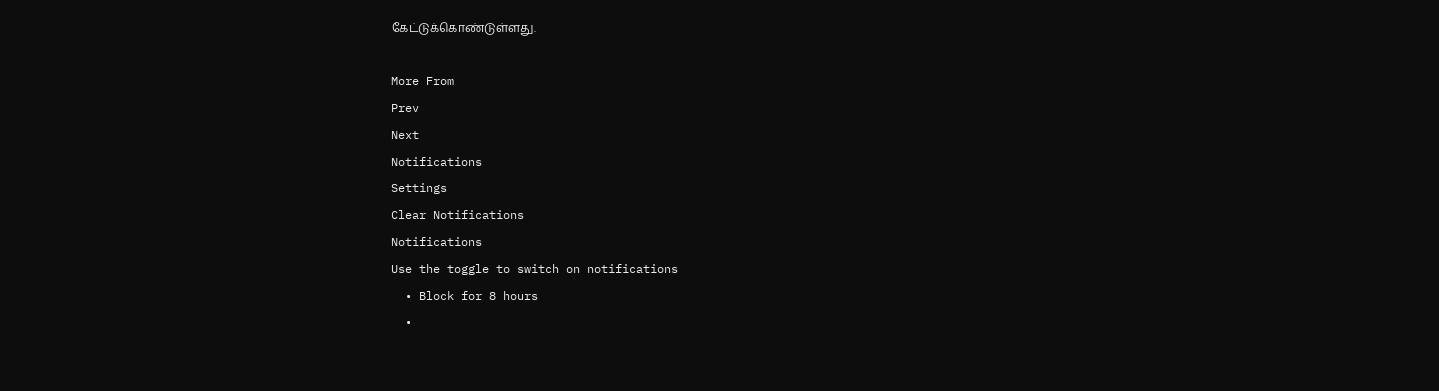கேட்டுக்கொண்டுள்ளது.

More From
Prev
Next
Notifications
Settings
Clear Notifications
Notifications
Use the toggle to switch on notifications
  • Block for 8 hours
  •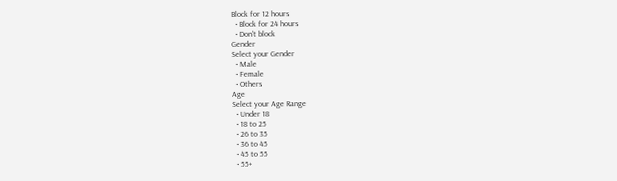Block for 12 hours
  • Block for 24 hours
  • Don't block
Gender
Select your Gender
  • Male
  • Female
  • Others
Age
Select your Age Range
  • Under 18
  • 18 to 25
  • 26 to 35
  • 36 to 45
  • 45 to 55
  • 55+